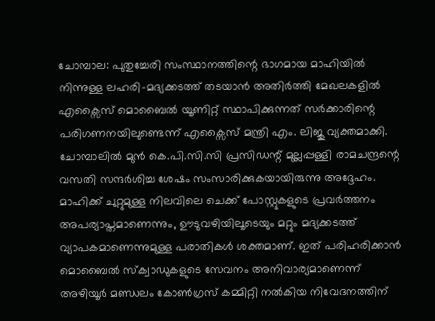ചോമ്പാല: പുതുച്ചേരി സംസ്ഥാനത്തിന്റെ ഭാഗമായ മാഹിയിൽ നിന്നുള്ള ലഹരി-മദ്യക്കടത്ത് തടയാൻ അതിർത്തി മേഖലകളിൽ എക്സൈസ് മൊബൈൽ യൂണിറ്റ് സ്ഥാപിക്കുന്നത് സർക്കാരിന്റെ പരിഗണനയിലുണ്ടെന്ന് എക്സൈസ് മന്ത്രി എം. ലിജു വ്യക്തമാക്കി. ചോമ്പാലിൽ മുൻ കെ.പി.സി.സി പ്രസിഡന്റ് മുല്ലപ്പള്ളി രാമചന്ദ്രന്റെ വസതി സന്ദർശിച്ച ശേഷം സംസാരിക്കുകയായിരുന്നു അദ്ദേഹം. മാഹിക്ക് ചുറ്റുമുള്ള നിലവിലെ ചെക്ക് പോസ്റ്റുകളുടെ പ്രവർത്തനം അപര്യാപ്തമാണെന്നും, ഊടുവഴിയിലൂടെയും മറ്റും മദ്യക്കടത്ത് വ്യാപകമാണെന്നുമുള്ള പരാതികൾ ശക്തമാണ്. ഇത് പരിഹരിക്കാൻ മൊബൈൽ സ്ക്വാഡുകളുടെ സേവനം അനിവാര്യമാണെന്ന് അഴിയൂർ മണ്ഡലം കോൺഗ്രസ് കമ്മിറ്റി നൽകിയ നിവേദനത്തിന്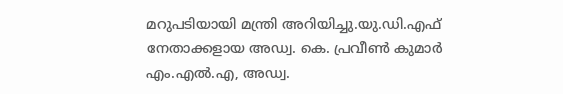മറുപടിയായി മന്ത്രി അറിയിച്ചു.യു.ഡി.എഫ് നേതാക്കളായ അഡ്വ. കെ. പ്രവീൺ കുമാർ എം.എൽ.എ, അഡ്വ.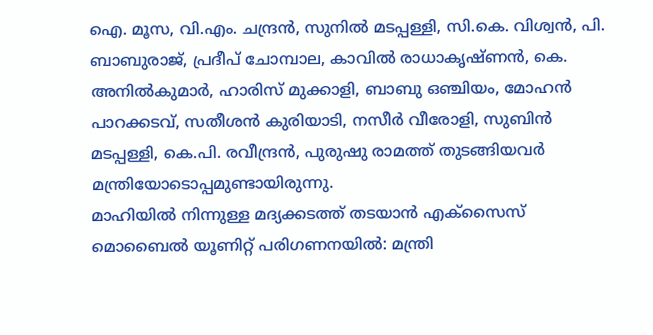ഐ. മൂസ, വി.എം. ചന്ദ്രൻ, സുനിൽ മടപ്പള്ളി, സി.കെ. വിശ്വൻ, പി. ബാബുരാജ്, പ്രദീപ് ചോമ്പാല, കാവിൽ രാധാകൃഷ്ണൻ, കെ. അനിൽകുമാർ, ഹാരിസ് മുക്കാളി, ബാബു ഒഞ്ചിയം, മോഹൻ പാറക്കടവ്, സതീശൻ കുരിയാടി, നസീർ വീരോളി, സുബിൻ മടപ്പള്ളി, കെ.പി. രവീന്ദ്രൻ, പുരുഷു രാമത്ത് തുടങ്ങിയവർ മന്ത്രിയോടൊപ്പമുണ്ടായിരുന്നു.
മാഹിയിൽ നിന്നുള്ള മദ്യക്കടത്ത് തടയാൻ എക്സൈസ് മൊബൈൽ യൂണിറ്റ് പരിഗണനയിൽ: മന്ത്രി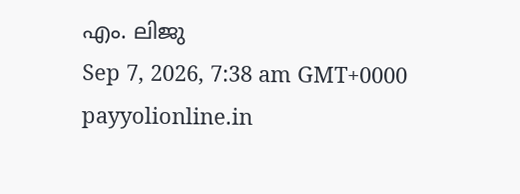എം. ലിജു
Sep 7, 2026, 7:38 am GMT+0000
payyolionline.in